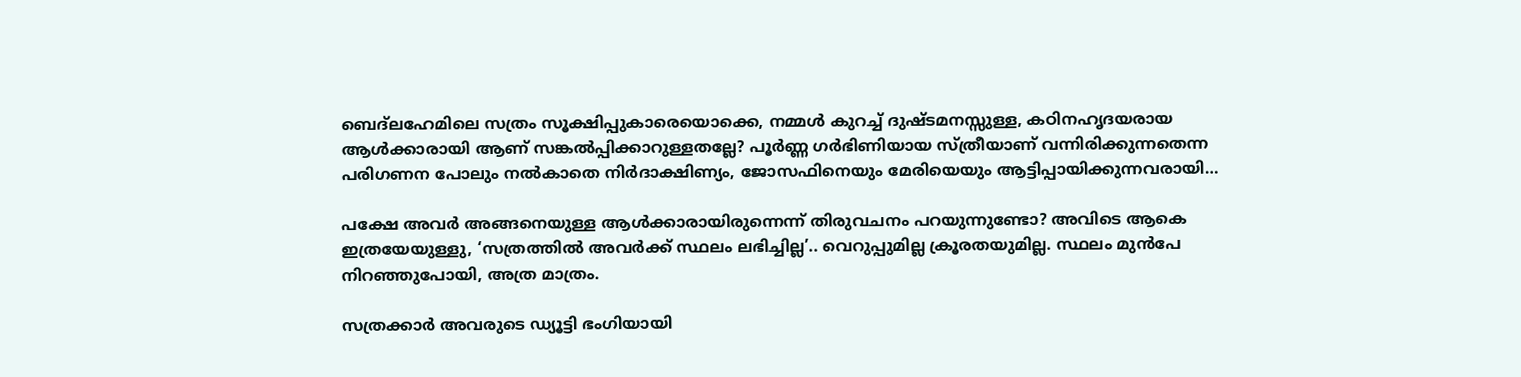ബെദ്ലഹേമിലെ സത്രം സൂക്ഷിപ്പുകാരെയൊക്കെ, നമ്മൾ കുറച്ച് ദുഷ്ടമനസ്സുള്ള, കഠിനഹൃദയരായ ആൾക്കാരായി ആണ് സങ്കൽപ്പിക്കാറുള്ളതല്ലേ? പൂർണ്ണ ഗർഭിണിയായ സ്ത്രീയാണ്‌ വന്നിരിക്കുന്നതെന്ന പരിഗണന പോലും നൽകാതെ നിർദാക്ഷിണ്യം, ജോസഫിനെയും മേരിയെയും ആട്ടിപ്പായിക്കുന്നവരായി…

പക്ഷേ അവർ അങ്ങനെയുള്ള ആൾക്കാരായിരുന്നെന്ന് തിരുവചനം പറയുന്നുണ്ടോ? അവിടെ ആകെ ഇത്രയേയുള്ളു, ‘സത്രത്തിൽ അവർക്ക് സ്ഥലം ലഭിച്ചില്ല’.. വെറുപ്പുമില്ല ക്രൂരതയുമില്ല. സ്ഥലം മുൻപേ നിറഞ്ഞുപോയി, അത്ര മാത്രം.

സത്രക്കാർ അവരുടെ ഡ്യൂട്ടി ഭംഗിയായി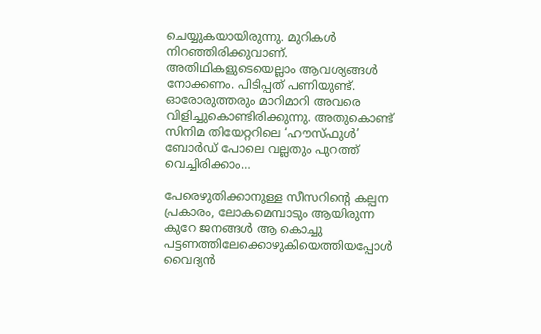ചെയ്യുകയായിരുന്നു. മുറികൾ നിറഞ്ഞിരിക്കുവാണ്. അതിഥികളുടെയെല്ലാം ആവശ്യങ്ങൾ നോക്കണം. പിടിപ്പത് പണിയുണ്ട്. ഓരോരുത്തരും മാറിമാറി അവരെ വിളിച്ചുകൊണ്ടിരിക്കുന്നു. അതുകൊണ്ട് സിനിമ തിയേറ്ററിലെ ‘ഹൗസ്ഫുൾ’ ബോർഡ് പോലെ വല്ലതും പുറത്ത് വെച്ചിരിക്കാം…

പേരെഴുതിക്കാനുള്ള സീസറിന്റെ കല്പന പ്രകാരം, ലോകമെമ്പാടും ആയിരുന്ന കുറേ ജനങ്ങൾ ആ കൊച്ചു പട്ടണത്തിലേക്കൊഴുകിയെത്തിയപ്പോൾ വൈദ്യൻ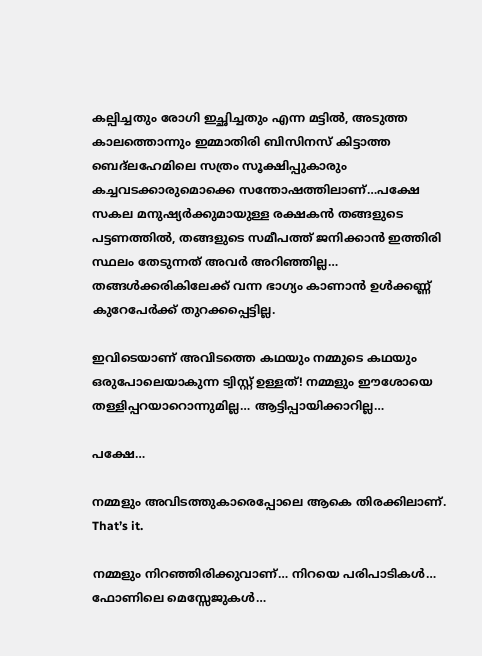കല്പിച്ചതും രോഗി ഇച്ഛിച്ചതും എന്ന മട്ടിൽ, അടുത്ത കാലത്തൊന്നും ഇമ്മാതിരി ബിസിനസ് കിട്ടാത്ത ബെദ്ലഹേമിലെ സത്രം സൂക്ഷിപ്പുകാരും കച്ചവടക്കാരുമൊക്കെ സന്തോഷത്തിലാണ്…പക്ഷേ സകല മനുഷ്യർക്കുമായുള്ള രക്ഷകൻ തങ്ങളുടെ പട്ടണത്തിൽ, തങ്ങളുടെ സമീപത്ത് ജനിക്കാൻ ഇത്തിരി സ്ഥലം തേടുന്നത് അവർ അറിഞ്ഞില്ല… തങ്ങൾക്കരികിലേക്ക് വന്ന ഭാഗ്യം കാണാൻ ഉൾക്കണ്ണ് കുറേപേർക്ക് തുറക്കപ്പെട്ടില്ല.

ഇവിടെയാണ്‌ അവിടത്തെ കഥയും നമ്മുടെ കഥയും ഒരുപോലെയാകുന്ന ട്വിസ്റ്റ്‌ ഉള്ളത്! നമ്മളും ഈശോയെ തള്ളിപ്പറയാറൊന്നുമില്ല… ആട്ടിപ്പായിക്കാറില്ല…

പക്ഷേ…

നമ്മളും അവിടത്തുകാരെപ്പോലെ ആകെ തിരക്കിലാണ്. That’s it.

നമ്മളും നിറഞ്ഞിരിക്കുവാണ്… നിറയെ പരിപാടികൾ… ഫോണിലെ മെസ്സേജുകൾ…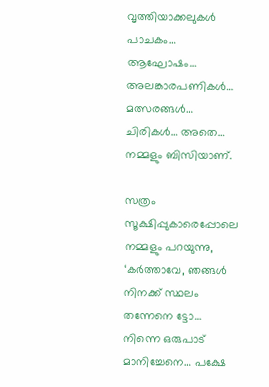വൃത്തിയാക്കലുകൾ പാചകം… ആഘോഷം… അലങ്കാരപണികൾ… മത്സരങ്ങൾ… ചിരികൾ… അതെ… നമ്മളും ബിസിയാണ്.

സത്രം സൂക്ഷിപ്പുകാരെപ്പോലെ നമ്മളും പറയുന്നു, ‘കർത്താവേ, ഞങ്ങൾ നിനക്ക് സ്ഥലം തന്നേനെ ട്ടോ… നിന്നെ ഒരുപാട് മാനിച്ചേനെ… പക്ഷേ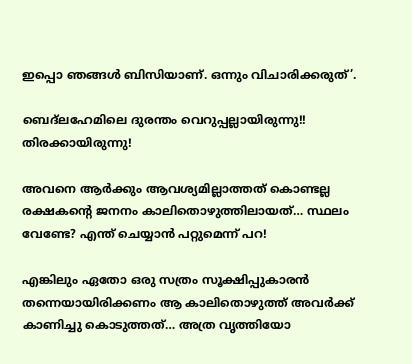ഇപ്പൊ ഞങ്ങൾ ബിസിയാണ്. ഒന്നും വിചാരിക്കരുത്’.

ബെദ്ലഹേമിലെ ദുരന്തം വെറുപ്പല്ലായിരുന്നു!! തിരക്കായിരുന്നു!

അവനെ ആർക്കും ആവശ്യമില്ലാത്തത് കൊണ്ടല്ല രക്ഷകന്റെ ജനനം കാലിതൊഴുത്തിലായത്… സ്ഥലം വേണ്ടേ? എന്ത് ചെയ്യാൻ പറ്റുമെന്ന് പറ!

എങ്കിലും ഏതോ ഒരു സത്രം സൂക്ഷിപ്പുകാരൻ തന്നെയായിരിക്കണം ആ കാലിതൊഴുത്ത് അവർക്ക് കാണിച്ചു കൊടുത്തത്… അത്ര വൃത്തിയോ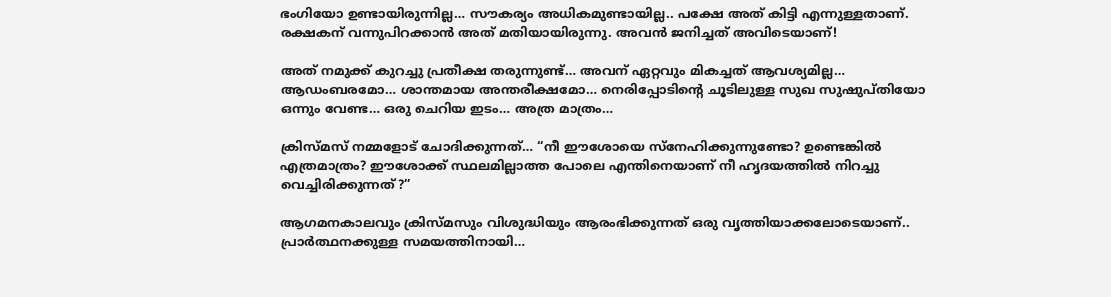ഭംഗിയോ ഉണ്ടായിരുന്നില്ല… സൗകര്യം അധികമുണ്ടായില്ല.. പക്ഷേ അത് കിട്ടി എന്നുള്ളതാണ്. രക്ഷകന് വന്നുപിറക്കാൻ അത് മതിയായിരുന്നു. അവൻ ജനിച്ചത് അവിടെയാണ്‌!

അത് നമുക്ക് കുറച്ചു പ്രതീക്ഷ തരുന്നുണ്ട്… അവന് ഏറ്റവും മികച്ചത് ആവശ്യമില്ല… ആഡംബരമോ… ശാന്തമായ അന്തരീക്ഷമോ… നെരിപ്പോടിന്റെ ചൂടിലുള്ള സുഖ സുഷുപ്തിയോ ഒന്നും വേണ്ട… ഒരു ചെറിയ ഇടം… അത്ര മാത്രം…

ക്രിസ്മസ് നമ്മളോട് ചോദിക്കുന്നത്… “നീ ഈശോയെ സ്നേഹിക്കുന്നുണ്ടോ? ഉണ്ടെങ്കിൽ എത്രമാത്രം? ഈശോക്ക് സ്ഥലമില്ലാത്ത പോലെ എന്തിനെയാണ് നീ ഹൃദയത്തിൽ നിറച്ചു വെച്ചിരിക്കുന്നത്?”

ആഗമനകാലവും ക്രിസ്മസും വിശുദ്ധിയും ആരംഭിക്കുന്നത് ഒരു വൃത്തിയാക്കലോടെയാണ്.. പ്രാർത്ഥനക്കുള്ള സമയത്തിനായി…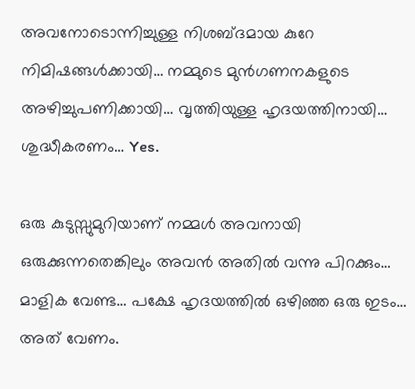അവനോടൊന്നിച്ചുള്ള നിശബ്ദമായ കുറേ നിമിഷങ്ങൾക്കായി… നമ്മുടെ മുൻഗണനകളുടെ അഴിച്ചുപണിക്കായി… വൃത്തിയുള്ള ഹൃദയത്തിനായി… ശുദ്ധീകരണം… Yes.

ഒരു കുടുസ്സുമുറിയാണ് നമ്മൾ അവനായി ഒരുക്കുന്നതെങ്കിലും അവൻ അതിൽ വന്നു പിറക്കും… മാളിക വേണ്ട… പക്ഷേ ഹൃദയത്തിൽ ഒഴിഞ്ഞ ഒരു ഇടം… അത് വേണം.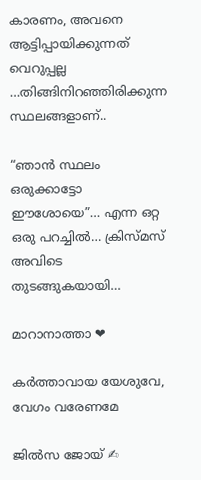കാരണം, അവനെ ആട്ടിപ്പായിക്കുന്നത് വെറുപ്പല്ല …തിങ്ങിനിറഞ്ഞിരിക്കുന്ന സ്ഥലങ്ങളാണ്..

“ഞാൻ സ്ഥലം ഒരുക്കാട്ടോ ഈശോയെ”… എന്ന ഒറ്റ ഒരു പറച്ചിൽ… ക്രിസ്മസ് അവിടെ തുടങ്ങുകയായി…

മാറാനാത്താ ❤

കർത്താവായ യേശുവേ, വേഗം വരേണമേ

ജിൽസ ജോയ് ✍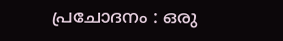പ്രചോദനം : ഒരു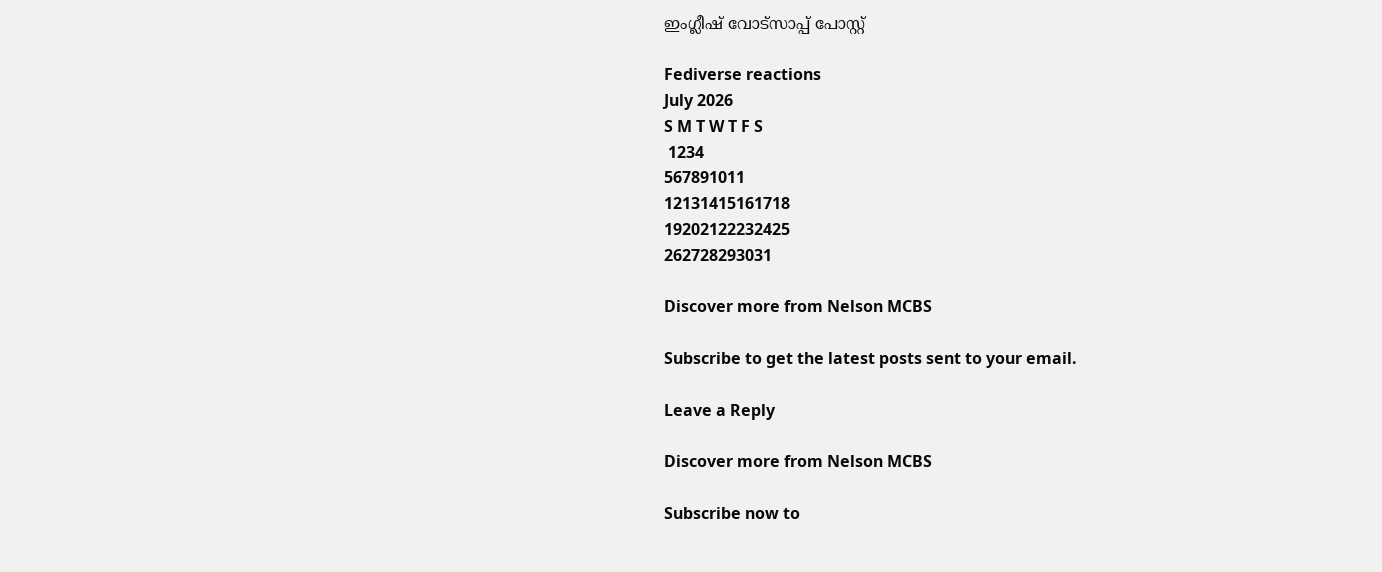ഇംഗ്ലീഷ് വോട്സാപ്പ് പോസ്റ്റ്

Fediverse reactions
July 2026
S M T W T F S
 1234
567891011
12131415161718
19202122232425
262728293031

Discover more from Nelson MCBS

Subscribe to get the latest posts sent to your email.

Leave a Reply

Discover more from Nelson MCBS

Subscribe now to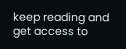keep reading and get access to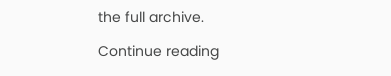the full archive.

Continue reading